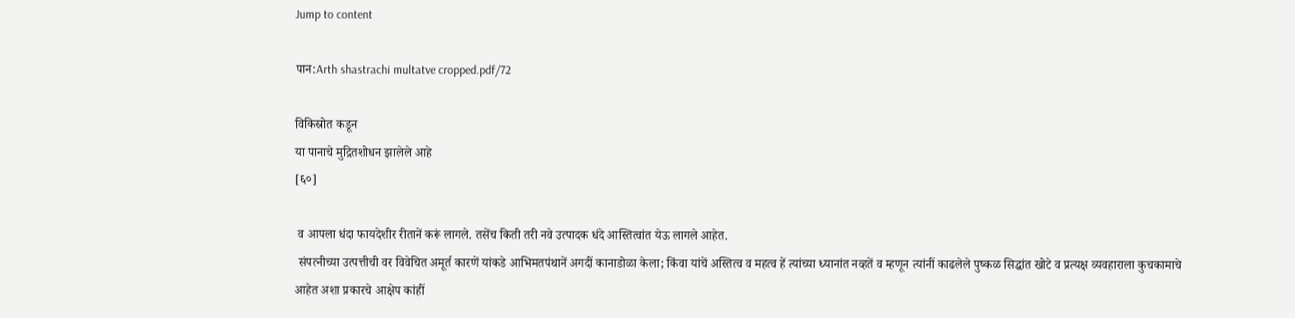Jump to content

पान:Arth shastrachi multatve cropped.pdf/72

विकिस्रोत कडून
या पानाचे मुद्रितशोधन झालेले आहे
[६०]

 व आपला धंदा फायदेशीर रीतानें करूं लागले. तसेंच किती तरी नवे उत्पादक धंदे आस्तित्वांत येऊ लागले आहेत.
 संपत्नीच्या उत्पत्तीची वर विवेचित अमूर्त कारणें यांकडे आभिमतपंथानें अगदीं कानाडोळा केला; किंवा यांचें अस्तित्व व महत्व हें त्यांच्या ध्यानांत नव्हतें व म्हणून त्यांनीं काढलेले पुष्कळ सिद्धांत खोटे व प्रत्यक्ष व्यवहाराला कुचकामाचे आहेत अशा प्रकारचे आक्षेप कांहीं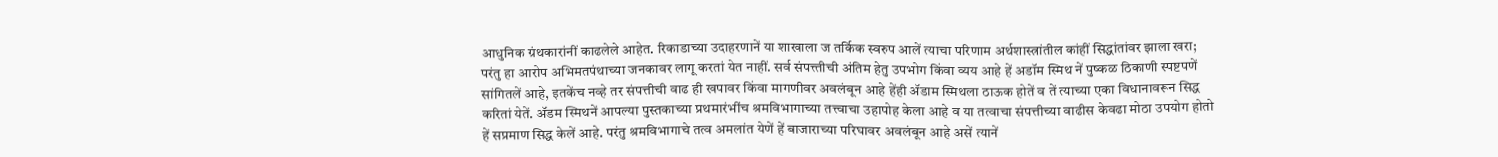आधुनिक ग्रंथकारांनीं काढलेले आहेत. रिकाडाच्या उदाहरणानें या शाखाला ज तर्किक स्वरुप आलें त्याचा परिणाम अर्थशास्त्रांतील कांहीं सिद्धांतांवर झाला खरा; परंतु हा आरोप अभिमतपंथाच्या जनकावर लागू करतां येत नाहीं. सर्व संपत्त्तीची अंतिम हेतु उपभोग किंवा व्यय आहे हें अडॉम स्मिथ नें पुष्कळ ठिकाणी स्पष्टपणें सांगितलें आहे, इतकेंच नव्हे तर संपत्तीची वाढ ही खपावर किंवा मागणीवर अवलंबून आहे हेंही ॲडाम स्मिथला ठाऊक होतें व तें त्याच्या एका विधानावरून सिद्ध करितां येतें. ॲडम स्मिथनें आपल्या पुस्तकाच्या प्रथमारंभींच श्रमविभागाच्या तत्त्वाचा उहापोह केला आहे व या तत्वाचा संपत्तीच्या वाढीस केवढा मोठा उपयोग होतो हें सप्रमाण सिद्ध केलें आहे. परंतु श्रमविभागाचे तत्व अमलांत येणें हें बाजाराच्या परिघावर अवलंबून आहे असें त्यानें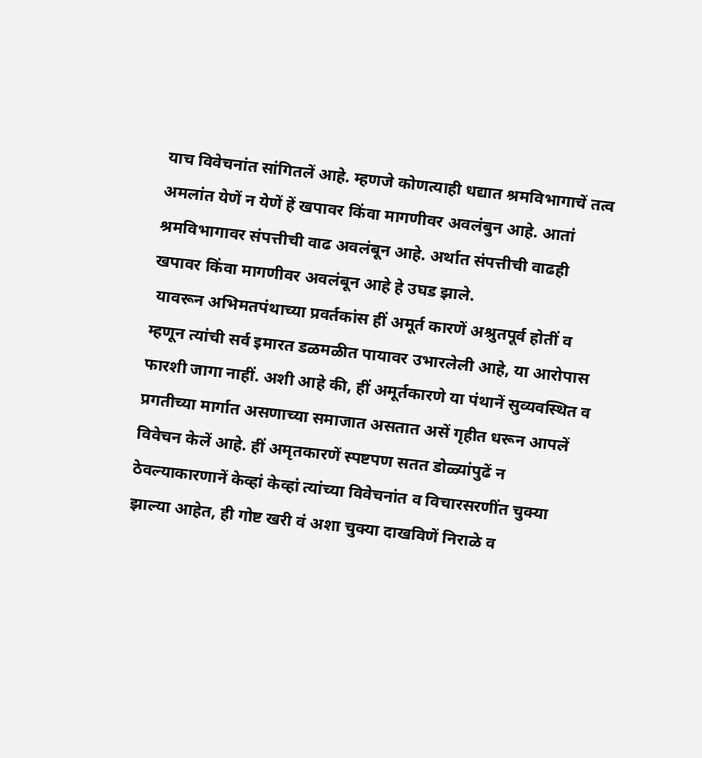याच विवेचनांत सांगितलें आहे. म्हणजे कोणत्याही धद्यात श्रमविभागाचें तत्व अमलांत येणें न येणें हें खपावर किंवा मागणीवर अवलंबुन आहे. आतां श्रमविभागावर संपत्तीची वाढ अवलंबून आहे. अर्थात संपत्तीची वाढही खपावर किंवा मागणीवर अवलंबून आहे हे उघड झाले.
 यावरून अभिमतपंथाच्या प्रवर्तकांस हीं अमूर्त कारणें अश्रुतपूर्व होतीं व म्हणून त्यांची सर्व इमारत डळमळीत पायावर उभारलेली आहे, या आरोपास फारशी जागा नाहीं. अशी आहे की, हीं अमूर्तकारणे या पंथानें सुव्यवस्थित व प्रगतीच्या मार्गात असणाच्या समाजात असतात असें गृहीत धरून आपलें विवेचन केलें आहे. हीं अमृतकारणें स्पष्टपण सतत डोळ्यांपुढें न ठेवल्याकारणानें केव्हां केव्हां त्यांच्या विवेचनांत व विचारसरणींत चुक्या झाल्या आहेत, ही गोष्ट खरी वं अशा चुक्या दाखविणें निराळे व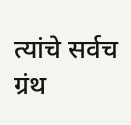त्यांचे सर्वच ग्रंथ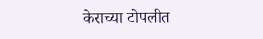केराच्या टोपलीत